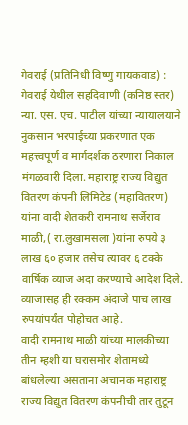गेवराई (प्रतिनिधी विष्णु गायकवाड) : गेवराई येथील सहदिवाणी (कनिष्ठ स्तर) न्या. एस. एच. पाटील यांच्या न्यायालयाने नुकसान भरपाईच्या प्रकरणात एक महत्त्वपूर्ण व मार्गदर्शक ठरणारा निकाल मंगळवारी दिला. महाराष्ट्र राज्य विद्युत वितरण कंपनी लिमिटेड (महावितरण) यांना वादी शेतकरी रामनाथ सर्जेराव माळी,( रा.लुखामसला )यांना रुपये ३ लाख ६० हजार तसेच त्यावर ६ टक्के वार्षिक व्याज अदा करण्याचे आदेश दिले. व्याजासह ही रक्कम अंदाजे पाच लाख रुपयांपर्यंत पोहोचत आहे.
वादी रामनाथ माळी यांच्या मालकीच्या तीन म्हशी या घरासमोर शेतामध्ये बांधलेल्या असताना अचानक महाराष्ट्र राज्य विद्युत वितरण कंपनीची तार तुटून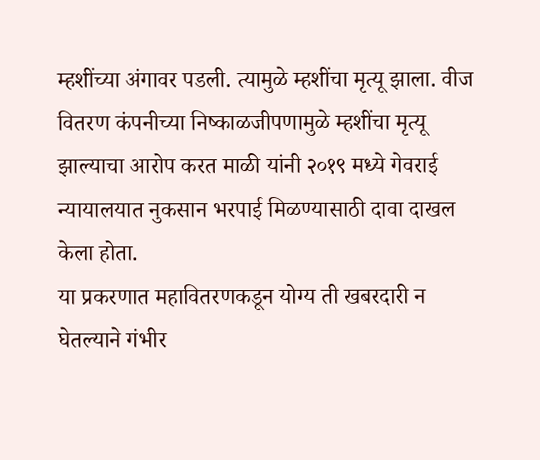म्हशींच्या अंगावर पडली. त्यामुळे म्हशींचा मृत्यू झाला. वीज वितरण कंपनीच्या निष्काळजीपणामुळे म्हशींचा मृत्यू झाल्याचा आरोप करत माळी यांनी २०१९ मध्ये गेवराई न्यायालयात नुकसान भरपाई मिळण्यासाठी दावा दाखल केला होता.
या प्रकरणात महावितरणकडून योग्य ती खबरदारी न घेतल्याने गंभीर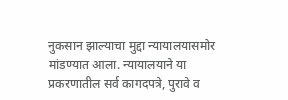नुकसान झाल्याचा मुद्दा न्यायालयासमोर
मांडण्यात आला. न्यायालयाने या प्रकरणातील सर्व कागदपत्रे, पुरावे व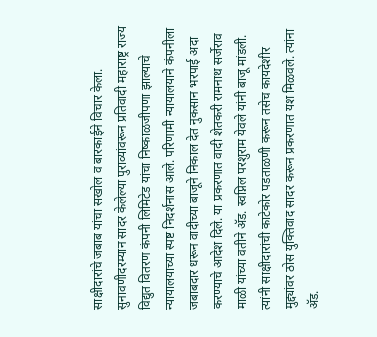साक्षीदारांचे जबाब यांचा सखोल व बारकाईने विचार केला. सुनावणीदरम्यान सादर केलेल्या पुराव्यांवरून प्रतिवादी महाराष्ट्र राज्य विद्युत वितरण कंपनी लिमिटेड यांचा निष्काळजीपणा झाल्याचे न्यायालयाच्या स्पष्ट निदर्शनास आले. परिणामी न्यायालयाने कंपनीला जबाबदार धरून वादीच्या बाजूने निकाल देत नुकसान भरपाई अदा करण्याचे आदेश दिले. या प्रकरणात वादी शेतकरी रामनाथ सर्जेराव माळी यांच्या वतीने ॲड. स्वप्निल परशुराम येवले यांनी बाजू मांडली. त्यांनी साक्षीदारांची काटेकोर पडताळणी करून तसेच कायदेशीर मुद्द्यांवर ठोस युक्तिवाद सादर करून प्रकरणात यश मिळवले. त्यांना ॲड.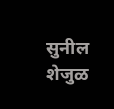सुनील शेजुळ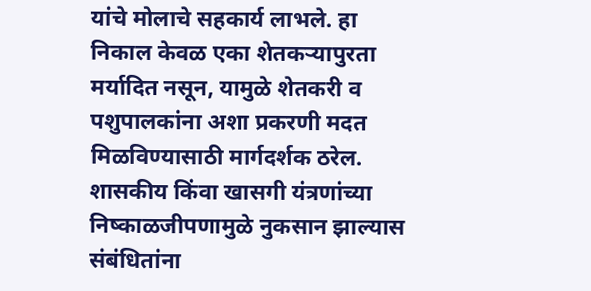यांचे मोलाचे सहकार्य लाभले. हा निकाल केवळ एका शेतकऱ्यापुरता मर्यादित नसून, यामुळे शेतकरी व पशुपालकांना अशा प्रकरणी मदत मिळविण्यासाठी मार्गदर्शक ठरेल. शासकीय किंवा खासगी यंत्रणांच्या निष्काळजीपणामुळे नुकसान झाल्यास संबंधितांना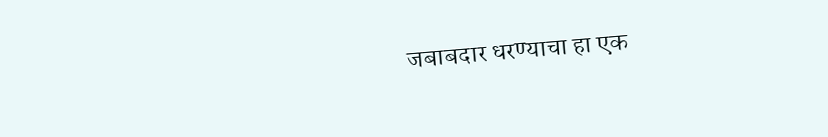जबाबदार धरण्याचा हा एक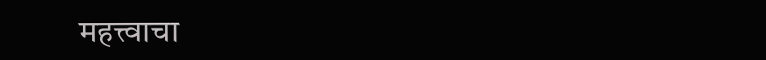महत्त्वाचा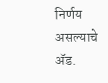निर्णय असल्याचे ॲड.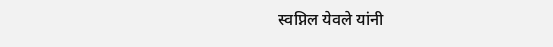स्वप्निल येवले यांनी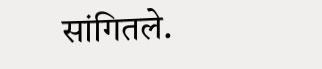सांगितले.